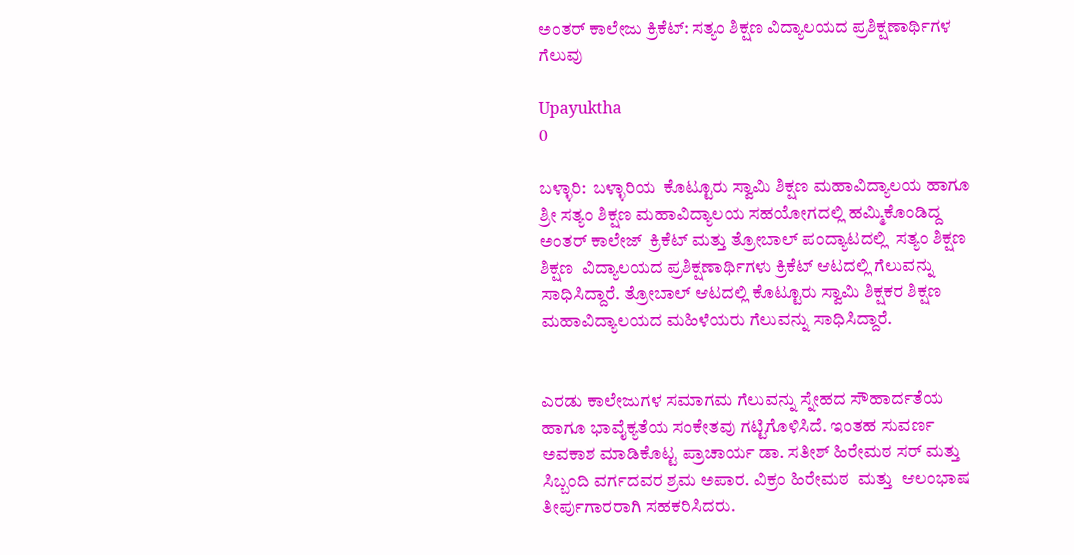ಅಂತರ್ ಕಾಲೇಜು ಕ್ರಿಕೆಟ್: ಸತ್ಯಂ ಶಿಕ್ಷಣ ವಿದ್ಯಾಲಯದ ಪ್ರಶಿಕ್ಷಣಾರ್ಥಿಗಳ ಗೆಲುವು

Upayuktha
0

ಬಳ್ಳಾರಿ:  ಬಳ್ಳಾರಿಯ  ಕೊಟ್ಟೂರು ಸ್ವಾಮಿ ಶಿಕ್ಷಣ ಮಹಾವಿದ್ಯಾಲಯ ಹಾಗೂ ಶ್ರೀ ಸತ್ಯಂ ಶಿಕ್ಷಣ ಮಹಾವಿದ್ಯಾಲಯ ಸಹಯೋಗದಲ್ಲಿ ಹ‌ಮ್ಮಿಕೊಂಡಿದ್ದ ಅಂತರ್ ಕಾಲೇಜ್  ಕ್ರಿಕೆಟ್ ಮತ್ತು ತ್ರೋಬಾಲ್ ಪಂದ್ಯಾಟದಲ್ಲಿ  ಸತ್ಯಂ ಶಿಕ್ಷಣ ಶಿಕ್ಷಣ  ವಿದ್ಯಾಲಯದ ಪ್ರಶಿಕ್ಷಣಾರ್ಥಿಗಳು ಕ್ರಿಕೆಟ್ ಆಟದಲ್ಲಿ ಗೆಲುವನ್ನು ಸಾಧಿಸಿದ್ದಾರೆ. ತ್ರೋಬಾಲ್ ಆಟದಲ್ಲಿ ಕೊಟ್ಟೂರು ಸ್ವಾಮಿ ಶಿಕ್ಷಕರ ಶಿಕ್ಷಣ ಮಹಾವಿದ್ಯಾಲಯದ ಮಹಿಳೆಯರು ಗೆಲುವನ್ನು ಸಾಧಿಸಿದ್ದಾರೆ.


ಎರಡು ಕಾಲೇಜುಗಳ ಸಮಾಗಮ ಗೆಲುವನ್ನು ಸ್ನೇಹದ ಸೌಹಾರ್ದತೆಯ ಹಾಗೂ ಭಾವೈಕ್ಯತೆಯ ಸಂಕೇತವು ಗಟ್ಟಿಗೊಳಿಸಿದೆ. ಇಂತಹ ಸುವರ್ಣ ಅವಕಾಶ ಮಾಡಿಕೊಟ್ಟ ಪ್ರಾಚಾರ್ಯ ಡಾ. ಸತೀಶ್ ಹಿರೇಮಠ ಸರ್ ಮತ್ತು ಸಿಬ್ಬಂದಿ ವರ್ಗದವರ ಶ್ರಮ ಅಪಾರ. ವಿಕ್ರಂ ಹಿರೇಮಠ  ಮತ್ತು  ಆಲಂಭಾಷ ತೀರ್ಪುಗಾರರಾಗಿ ಸಹಕರಿಸಿದರು.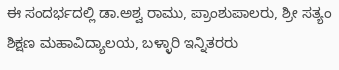ಈ ಸಂದರ್ಭದಲ್ಲಿ ಡಾ.ಅಶ್ವ ರಾಮು, ಪ್ರಾಂಶುಪಾಲರು, ಶ್ರೀ ಸತ್ಯಂ ಶಿಕ್ಷಣ ಮಹಾವಿದ್ಯಾಲಯ, ಬಳ್ಳಾರಿ ಇನ್ನಿತರರು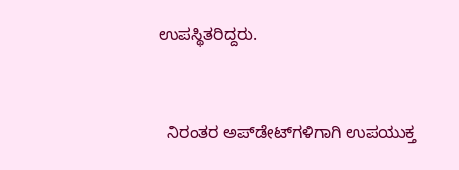ಉಪಸ್ಥಿತರಿದ್ದರು.



  ನಿರಂತರ ಅಪ್‌ಡೇಟ್‌ಗಳಿಗಾಗಿ ಉಪಯುಕ್ತ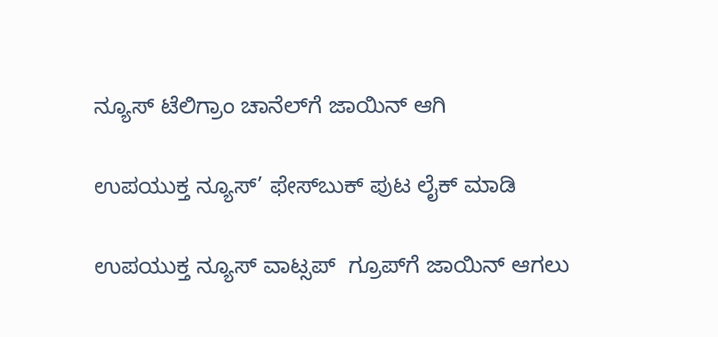ನ್ಯೂಸ್‌ ಟೆಲಿಗ್ರಾಂ ಚಾನೆಲ್‌ಗೆ ಜಾಯಿನ್‌ ಆಗಿ

ಉಪಯುಕ್ತ ನ್ಯೂಸ್‌’ ಫೇಸ್‌ಬುಕ್ ಪುಟ ಲೈಕ್ ಮಾಡಿ

ಉಪಯುಕ್ತ ನ್ಯೂಸ್‌ ವಾಟ್ಸಪ್‌  ಗ್ರೂಪ್‌ಗೆ ಜಾಯಿನ್ ಆಗಲು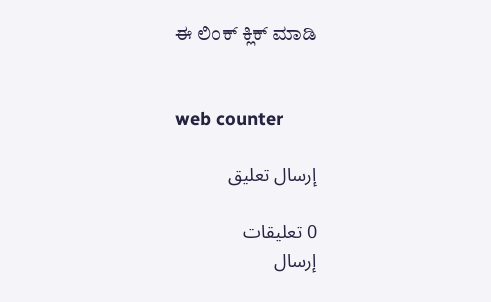ಈ ಲಿಂಕ್ ಕ್ಲಿಕ್ ಮಾಡಿ


web counter

إرسال تعليق

0 تعليقات
إرسال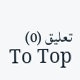تعليق (0)
To Top